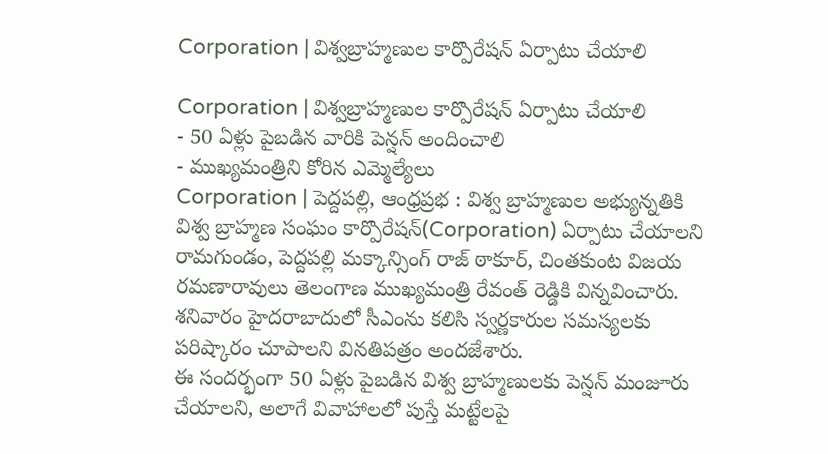Corporation | విశ్వబ్రాహ్మణుల కార్పొరేషన్ ఏర్పాటు చేయాలి

Corporation | విశ్వబ్రాహ్మణుల కార్పొరేషన్ ఏర్పాటు చేయాలి
- 50 ఏళ్లు పైబడిన వారికి పెన్షన్ అందించాలి
- ముఖ్యమంత్రిని కోరిన ఎమ్మెల్యేలు
Corporation | పెద్దపల్లి, ఆంధ్రప్రభ : విశ్వ బ్రాహ్మణుల అభ్యున్నతికి విశ్వ బ్రాహ్మణ సంఘం కార్పొరేషన్(Corporation) ఏర్పాటు చేయాలని రామగుండం, పెద్దపల్లి మక్కాన్సింగ్ రాజ్ ఠాకూర్, చింతకుంట విజయ రమణారావులు తెలంగాణ ముఖ్యమంత్రి రేవంత్ రెడ్డికి విన్నవించారు. శనివారం హైదరాబాదులో సీఎంను కలిసి స్వర్ణకారుల సమస్యలకు పరిష్కారం చూపాలని వినతిపత్రం అందజేశారు.
ఈ సందర్భంగా 50 ఏళ్లు పైబడిన విశ్వ బ్రాహ్మణులకు పెన్షన్ మంజూరు చేయాలని, అలాగే వివాహాలలో పుస్తే మట్టేలపై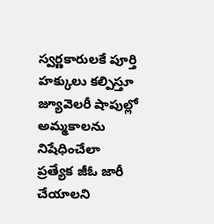స్వర్ణకారులకే పూర్తి హక్కులు కల్పిస్తూ జ్యూవెలరీ షాపుల్లో అమ్మకాలను నిషేధించేలా ప్రత్యేక జీఓ జారీ చేయాలని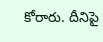కోరారు. దీనిపై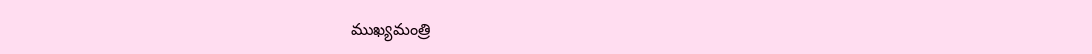ముఖ్యమంత్రి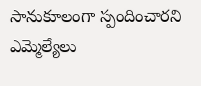సానుకూలంగా స్పందించారని ఎమ్మెల్యేలు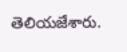తెలియజేశారు.